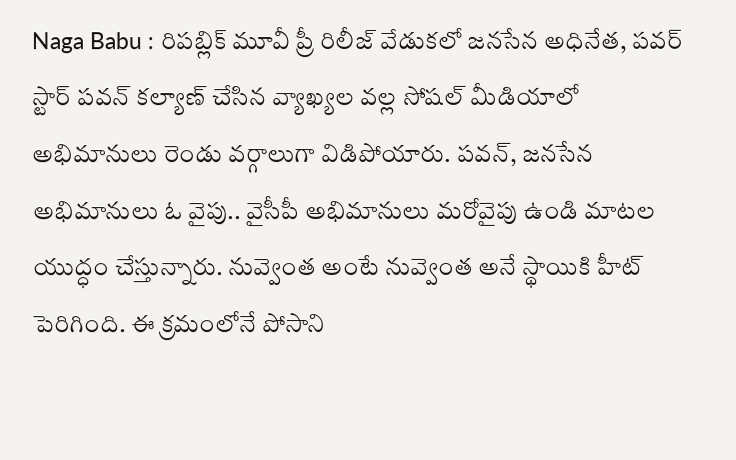Naga Babu : రిపబ్లిక్ మూవీ ప్రీ రిలీజ్ వేడుకలో జనసేన అధినేత, పవర్ స్టార్ పవన్ కల్యాణ్ చేసిన వ్యాఖ్యల వల్ల సోషల్ మీడియాలో అభిమానులు రెండు వర్గాలుగా విడిపోయారు. పవన్, జనసేన అభిమానులు ఓ వైపు.. వైసీపీ అభిమానులు మరోవైపు ఉండి మాటల యుద్ధం చేస్తున్నారు. నువ్వెంత అంటే నువ్వెంత అనే స్థాయికి హీట్ పెరిగింది. ఈ క్రమంలోనే పోసాని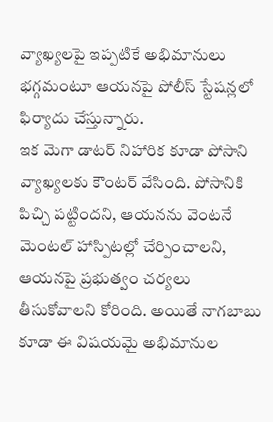వ్యాఖ్యలపై ఇప్పటికే అభిమానులు భగ్గమంటూ ఆయనపై పోలీస్ స్టేషన్లలో ఫిర్యాదు చేస్తున్నారు.
ఇక మెగా డాటర్ నిహారిక కూడా పోసాని వ్యాఖ్యలకు కౌంటర్ వేసింది. పోసానికి పిచ్చి పట్టిందని, ఆయనను వెంటనే మెంటల్ హాస్పిటల్లో చేర్పించాలని, ఆయనపై ప్రభుత్వం చర్యలు తీసుకోవాలని కోరింది. అయితే నాగబాబు కూడా ఈ విషయమై అభిమానుల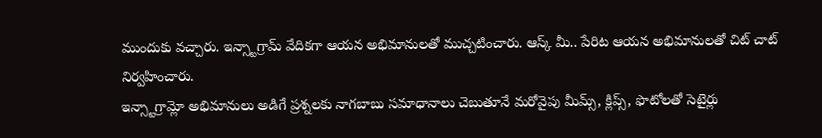ముందుకు వచ్చారు. ఇన్స్టాగ్రామ్ వేదికగా ఆయన అభిమానులతో ముచ్చటించారు. ఆస్క్ మీ.. పేరిట ఆయన అభిమానులతో చిట్ చాట్ నిర్వహించారు.
ఇన్స్టాగ్రామ్లో అభిమానులు అడిగే ప్రశ్నలకు నాగబాబు సమాధానాలు చెబుతూనే మరోవైపు మీమ్స్, క్లిప్స్, ఫొటోలతో సెటైర్లు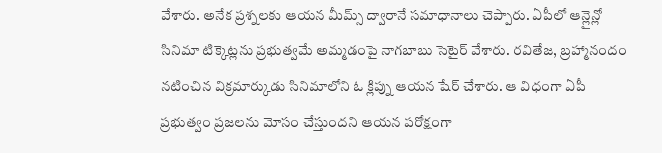వేశారు. అనేక ప్రశ్నలకు ఆయన మీమ్స్ ద్వారానే సమాధానాలు చెప్పారు. ఏపీలో ఆన్లైన్లో సినిమా టిక్కెట్లను ప్రభుత్వమే అమ్మడంపై నాగబాబు సెటైర్ వేశారు. రవితేజ, బ్రహ్మానందం నటించిన విక్రమార్కుడు సినిమాలోని ఓ క్లిప్ను ఆయన షేర్ చేశారు. ఆ విధంగా ఏపీ ప్రభుత్వం ప్రజలను మోసం చేస్తుందని ఆయన పరోక్షంగా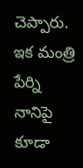చెప్పారు.
ఇక మంత్రి పేర్ని నానిపై కూడా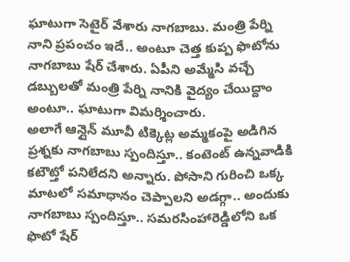ఘాటుగా సెటైర్ వేశారు నాగబాబు. మంత్రి పేర్ని నాని ప్రపంచం ఇదే.. అంటూ చెత్త కుప్ప ఫొటోను నాగబాబు షేర్ చేశారు. ఏపీని అమ్మేసి వచ్చే డబ్బులతో మంత్రి పేర్ని నానికి వైద్యం చేయిద్దాం అంటూ.. ఘాటుగా విమర్శించారు.
అలాగే ఆన్లైన్ మూవీ టిక్కెట్ల అమ్మకంపై అడిగిన ప్రశ్నకు నాగబాబు స్పందిస్తూ.. కంటెంట్ ఉన్నవాడికి కటౌట్తో పనిలేదని అన్నారు. పోసాని గురించి ఒక్క మాటలో సమాధానం చెప్పాలని అడగ్గా.. అందుకు నాగబాబు స్పందిస్తూ.. సమరసింహారెడ్డిలోని ఒక ఫొటో షేర్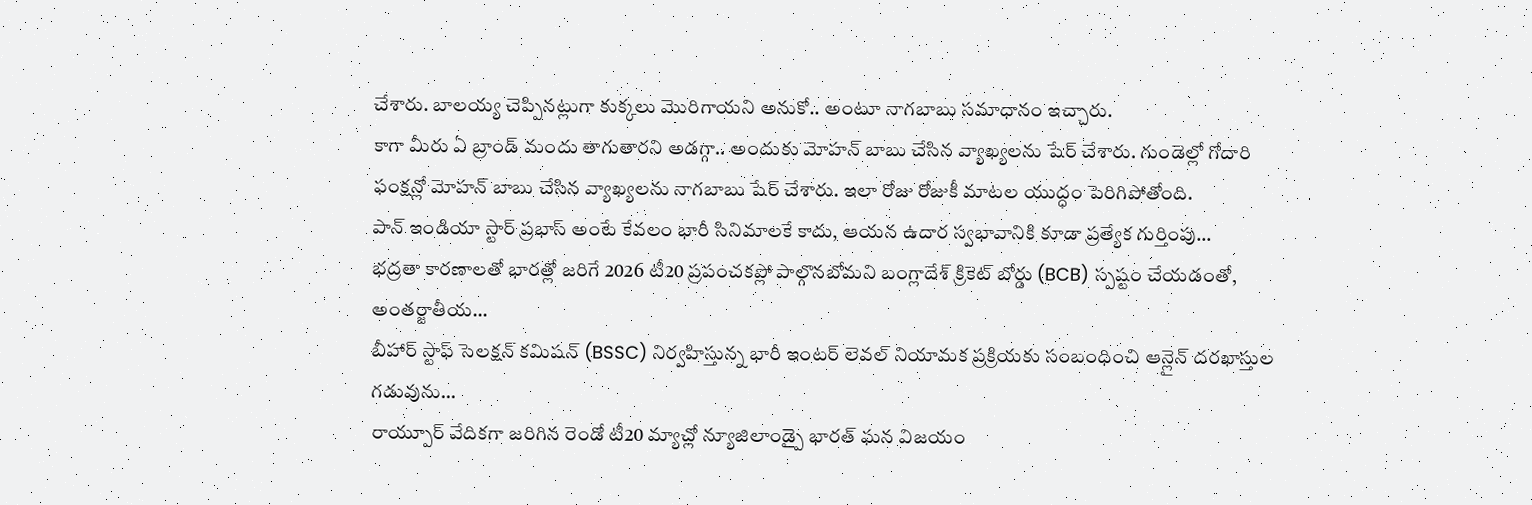చేశారు. బాలయ్య చెప్పినట్లుగా కుక్కలు మొరిగాయని అనుకో.. అంటూ నాగబాబు సమాధానం ఇచ్చారు.
కాగా మీరు ఏ బ్రాండ్ మందు తాగుతారని అడగ్గా.. అందుకు మోహన్ బాబు చేసిన వ్యాఖ్యలను షేర్ చేశారు. గుండెల్లో గోదారి ఫంక్షన్లో మోహన్ బాబు చేసిన వ్యాఖ్యలను నాగబాబు షేర్ చేశారు. ఇలా రోజు రోజుకీ మాటల యుద్ధం పెరిగిపోతోంది.
పాన్ ఇండియా స్టార్ ప్రభాస్ అంటే కేవలం భారీ సినిమాలకే కాదు, ఆయన ఉదార స్వభావానికి కూడా ప్రత్యేక గుర్తింపు…
భద్రతా కారణాలతో భారత్లో జరిగే 2026 టీ20 ప్రపంచకప్లో పాల్గొనబోమని బంగ్లాదేశ్ క్రికెట్ బోర్డు (BCB) స్పష్టం చేయడంతో, అంతర్జాతీయ…
బీహార్ స్టాఫ్ సెలక్షన్ కమిషన్ (BSSC) నిర్వహిస్తున్న భారీ ఇంటర్ లెవల్ నియామక ప్రక్రియకు సంబంధించి ఆన్లైన్ దరఖాస్తుల గడువును…
రాయ్పూర్ వేదికగా జరిగిన రెండో టీ20 మ్యాచ్లో న్యూజిలాండ్పై భారత్ ఘన విజయం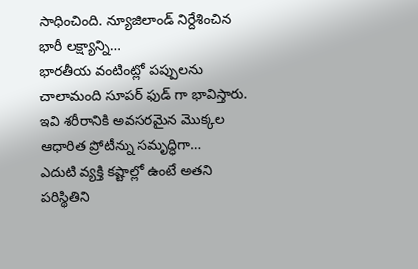సాధించింది. న్యూజిలాండ్ నిర్దేశించిన భారీ లక్ష్యాన్ని…
భారతీయ వంటింట్లో పప్పులను చాలామంది సూపర్ ఫుడ్ గా భావిస్తారు. ఇవి శరీరానికి అవసరమైన మొక్కల ఆధారిత ప్రోటీన్ను సమృద్ధిగా…
ఎదుటి వ్యక్తి కష్టాల్లో ఉంటే అతని పరిస్థితిని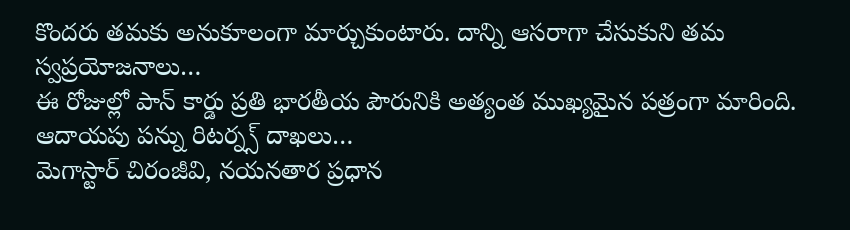కొందరు తమకు అనుకూలంగా మార్చుకుంటారు. దాన్ని ఆసరాగా చేసుకుని తమ స్వప్రయోజనాలు…
ఈ రోజుల్లో పాన్ కార్డు ప్రతి భారతీయ పౌరునికి అత్యంత ముఖ్యమైన పత్రంగా మారింది. ఆదాయపు పన్ను రిటర్న్స్ దాఖలు…
మెగాస్టార్ చిరంజీవి, నయనతార ప్రధాన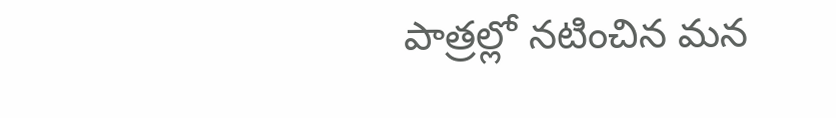పాత్రల్లో నటించిన మన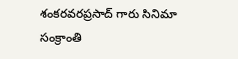శంకరవరప్రసాద్ గారు సినిమా సంక్రాంతి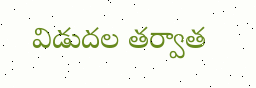విడుదల తర్వాత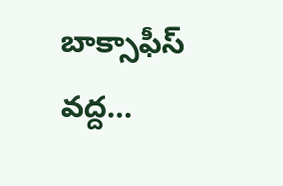బాక్సాఫీస్ వద్ద…